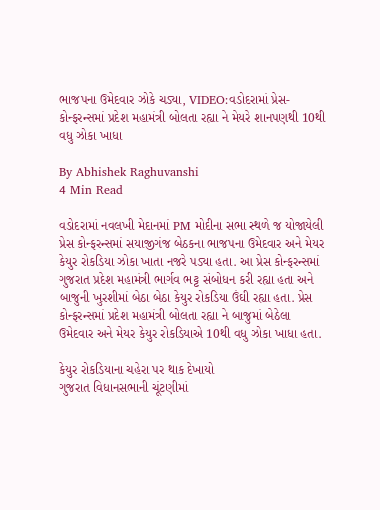ભાજપના ઉમેદવાર ઝોકે ચડ્યા, VIDEO:વડોદરામાં પ્રેસ-કોન્ફરન્સમાં પ્રદેશ મહામંત્રી બોલતા રહ્યા ને મેયરે શાનપણથી 10થી વધુ ઝોકા ખાધા

By Abhishek Raghuvanshi
4 Min Read

વડોદરામાં નવલખી મેદાનમાં PM મોદીના સભા સ્થળે જ યોજાયેલી પ્રેસ કોન્ફરન્સમાં સયાજીગંજ બેઠકના ભાજપના ઉમેદવાર અને મેયર કેયુર રોકડિયા ઝોકા ખાતા નજરે પડ્યા હતા. આ પ્રેસ કોન્ફરન્સમાં ગુજરાત પ્રદેશ મહામંત્રી ભાર્ગવ ભટ્ટ સંબોધન કરી રહ્યા હતા અને બાજુની ખુરશીમાં બેઠા બેઠા કેયુર રોકડિયા ઉંઘી રહ્યા હતા. પ્રેસ કોન્ફરન્સમાં પ્રદેશ મહામંત્રી બોલતા રહ્યા ને બાજુમાં બેઠેલા ઉમેદવાર અને મેયર કેયુર રોકડિયાએ 10થી વધુ ઝોકા ખાધા હતા.

કેયુર રોકડિયાના ચહેરા પર થાક દેખાયો
ગુજરાત વિધાનસભાની ચૂંટણીમાં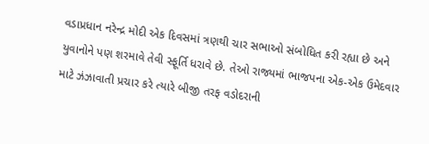વડાપ્રધાન નરેન્દ્ર મોદી એક દિવસમાં ત્રણથી ચાર સભાઓ સંબોધિત કરી રહ્યા છે અને યુવાનોને પણ શરમાવે તેવી સ્ફૂર્તિ ધરાવે છે. તેઓ રાજ્યમાં ભાજપના એક-એક ઉમેદવાર માટે ઝંઝાવાતી પ્રચાર કરે ત્યારે બીજી તરફ વડોદરાની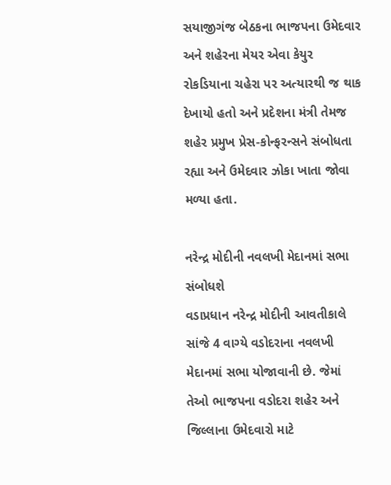સયાજીગંજ બેઠકના ભાજપના ઉમેદવાર અને શહેરના મેયર એવા કેયુર રોકડિયાના ચહેરા પર અત્યારથી જ થાક દેખાયો હતો અને પ્રદેશના મંત્રી તેમજ શહેર પ્રમુખ પ્રેસ-કોન્ફરન્સને સંબોધતા રહ્યા અને ઉમેદવાર ઝોકા ખાતા જોવા મળ્યા હતા.

નરેન્દ્ર મોદીની નવલખી મેદાનમાં સભા સંબોધશે
વડાપ્રધાન નરેન્દ્ર મોદીની આવતીકાલે સાંજે 4 વાગ્યે વડોદરાના નવલખી મેદાનમાં સભા યોજાવાની છે. જેમાં તેઓ ભાજપના વડોદરા શહેર અને જિલ્લાના ઉમેદવારો માટે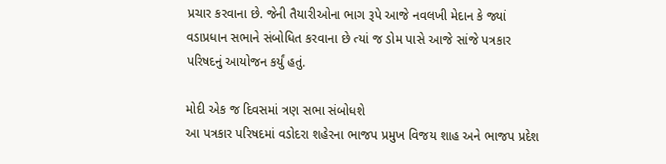પ્રચાર કરવાના છે. જેની તૈયારીઓના ભાગ રૂપે આજે નવલખી મેદાન કે જ્યાં વડાપ્રધાન સભાને સંબોધિત કરવાના છે ત્યાં જ ડોમ પાસે આજે સાંજે પત્રકાર પરિષદનું આયોજન કર્યું હતું.

મોદી એક જ દિવસમાં ત્રણ સભા સંબોધશે
આ પત્રકાર પરિષદમાં વડોદરા શહેરના ભાજપ પ્રમુખ વિજય શાહ અને ભાજપ પ્રદેશ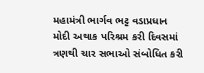મહામંત્રી ભાર્ગવ ભટ્ટ વડાપ્રધાન મોદી અથાક પરિશ્રમ કરી દિવસમાં ત્રણથી ચાર સભાઓ સંબોધિત કરી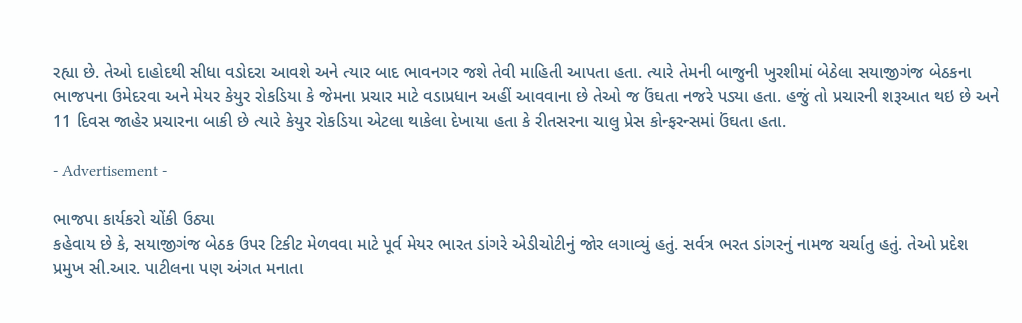રહ્યા છે. તેઓ દાહોદથી સીધા વડોદરા આવશે અને ત્યાર બાદ ભાવનગર જશે તેવી માહિતી આપતા હતા. ત્યારે તેમની બાજુની ખુરશીમાં બેઠેલા સયાજીગંજ બેઠકના ભાજપના ઉમેદરવા અને મેયર કેયુર રોકડિયા કે જેમના પ્રચાર માટે વડાપ્રધાન અહીં આવવાના છે તેઓ જ ઉંઘતા નજરે પડ્યા હતા. હજું તો પ્રચારની શરૂઆત થઇ છે અને 11 દિવસ જાહેર પ્રચારના બાકી છે ત્યારે કેયુર રોકડિયા એટલા થાકેલા દેખાયા હતા કે રીતસરના ચાલુ પ્રેસ કોન્ફરન્સમાં ઉંઘતા હતા.

- Advertisement -

ભાજપા કાર્યકરો ચોંકી ઉઠ્યા
કહેવાય છે કે, સયાજીગંજ બેઠક ઉપર ટિકીટ મેળવવા માટે પૂર્વ મેયર ભારત ડાંગરે એડીચોટીનું જોર લગાવ્યું હતું. સર્વત્ર ભરત ડાંગરનું નામજ ચર્ચાતુ હતું. તેઓ પ્રદેશ પ્રમુખ સી.આર. પાટીલના પણ અંગત મનાતા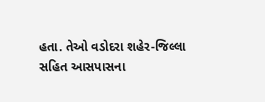હતા. તેઓ વડોદરા શહેર-જિલ્લા સહિત આસપાસના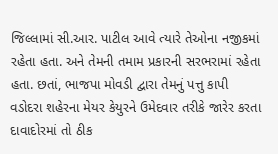જિલ્લામાં સી.આર. પાટીલ આવે ત્યારે તેઓના નજીકમાં રહેતા હતા. અને તેમની તમામ પ્રકારની સરભરામાં રહેતા હતા. છતાં, ભાજપા મોવડી દ્વારા તેમનું પત્તુ કાપી વડોદરા શહેરના મેયર કેયુરને ઉમેદવાર તરીકે જારેર કરતા દાવાદોરમાં તો ઠીક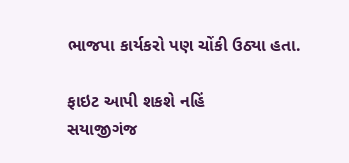ભાજપા કાર્યકરો પણ ચોંકી ઉઠ્યા હતા.

ફાઇટ આપી શકશે નહિં
સયાજીગંજ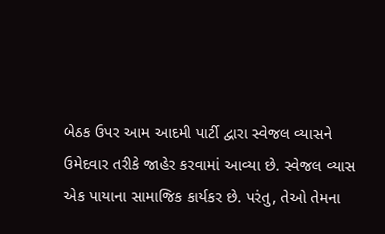બેઠક ઉપર આમ આદમી પાર્ટી દ્વારા સ્વેજલ વ્યાસને ઉમેદવાર તરીકે જાહેર કરવામાં આવ્યા છે. સ્વેજલ વ્યાસ એક પાયાના સામાજિક કાર્યકર છે. પરંતુ, તેઓ તેમના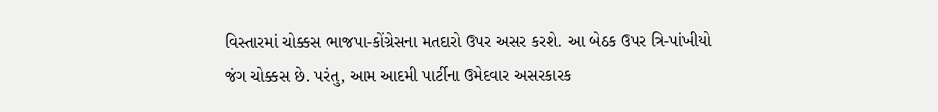વિસ્તારમાં ચોક્કસ ભાજપા-કોંગ્રેસના મતદારો ઉપર અસર કરશે. આ બેઠક ઉપર ત્રિ-પાંખીયો જંગ ચોક્કસ છે. પરંતુ, આમ આદમી પાર્ટીના ઉમેદવાર અસરકારક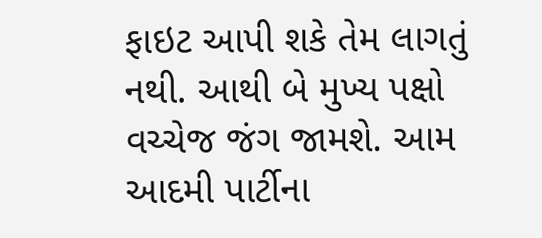ફાઇટ આપી શકે તેમ લાગતું નથી. આથી બે મુખ્ય પક્ષો વચ્ચેજ જંગ જામશે. આમ આદમી પાર્ટીના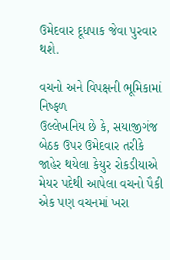ઉમેદવાર દૂધપાક જેવા પુરવાર થશે.

વચનો અને વિપક્ષની ભૂમિકામાં નિષ્ફળ
ઉલ્લેખનિય છે કે, સયાજીગંજ બેઠક ઉપર ઉમેદવાર તરીકે જાહેર થયેલા કેયુર રોકડીયાએ મેયર પદેથી આપેલા વચનો પૈકી એક પણ વચનમાં ખરા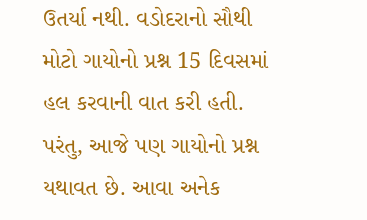ઉતર્યા નથી. વડોદરાનો સૌથી મોટો ગાયોનો પ્રશ્ન 15 દિવસમાં હલ કરવાની વાત કરી હતી. પરંતુ, આજે પણ ગાયોનો પ્રશ્ન યથાવત છે. આવા અનેક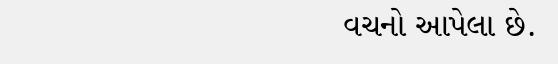વચનો આપેલા છે.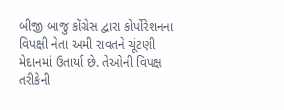બીજી બાજુ કોંગ્રેસ દ્વારા કોર્પોરેશનના વિપક્ષી નેતા અમી રાવતને ચૂંટણી મેદાનમાં ઉતાર્યા છે. તેઓની વિપક્ષ તરીકેની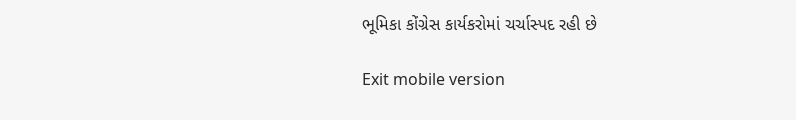ભૂમિકા કોંગ્રેસ કાર્યકરોમાં ચર્ચાસ્પદ રહી છે

Exit mobile version